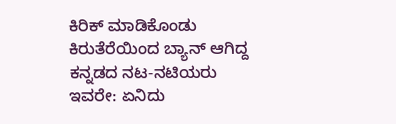ಕಿರಿಕ್ ಮಾಡಿಕೊಂಡು ಕಿರುತೆರೆಯಿಂದ ಬ್ಯಾನ್ ಆಗಿದ್ದ ಕನ್ನಡದ ನಟ-ನಟಿಯರು ಇವರೇ: ಏನಿದು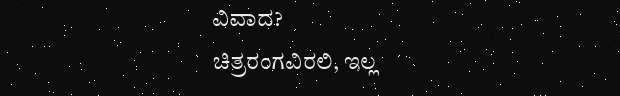ವಿವಾದ?
ಚಿತ್ರರಂಗವಿರಲಿ, ಇಲ್ಲ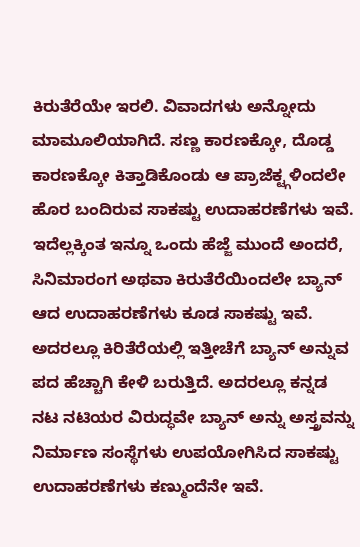ಕಿರುತೆರೆಯೇ ಇರಲಿ. ವಿವಾದಗಳು ಅನ್ನೋದು ಮಾಮೂಲಿಯಾಗಿದೆ. ಸಣ್ಣ ಕಾರಣಕ್ಕೋ, ದೊಡ್ಡ ಕಾರಣಕ್ಕೋ ಕಿತ್ತಾಡಿಕೊಂಡು ಆ ಪ್ರಾಜೆಕ್ಟ್ಗಳಿಂದಲೇ ಹೊರ ಬಂದಿರುವ ಸಾಕಷ್ಟು ಉದಾಹರಣೆಗಳು ಇವೆ. ಇದೆಲ್ಲಕ್ಕಿಂತ ಇನ್ನೂ ಒಂದು ಹೆಜ್ಜೆ ಮುಂದೆ ಅಂದರೆ, ಸಿನಿಮಾರಂಗ ಅಥವಾ ಕಿರುತೆರೆಯಿಂದಲೇ ಬ್ಯಾನ್ ಆದ ಉದಾಹರಣೆಗಳು ಕೂಡ ಸಾಕಷ್ಟು ಇವೆ.
ಅದರಲ್ಲೂ ಕಿರಿತೆರೆಯಲ್ಲಿ ಇತ್ತೀಚೆಗೆ ಬ್ಯಾನ್ ಅನ್ನುವ ಪದ ಹೆಚ್ಚಾಗಿ ಕೇಳಿ ಬರುತ್ತಿದೆ. ಅದರಲ್ಲೂ ಕನ್ನಡ ನಟ ನಟಿಯರ ವಿರುದ್ಧವೇ ಬ್ಯಾನ್ ಅನ್ನು ಅಸ್ತ್ರವನ್ನು ನಿರ್ಮಾಣ ಸಂಸ್ಥೆಗಳು ಉಪಯೋಗಿಸಿದ ಸಾಕಷ್ಟು ಉದಾಹರಣೆಗಳು ಕಣ್ಮುಂದೆನೇ ಇವೆ.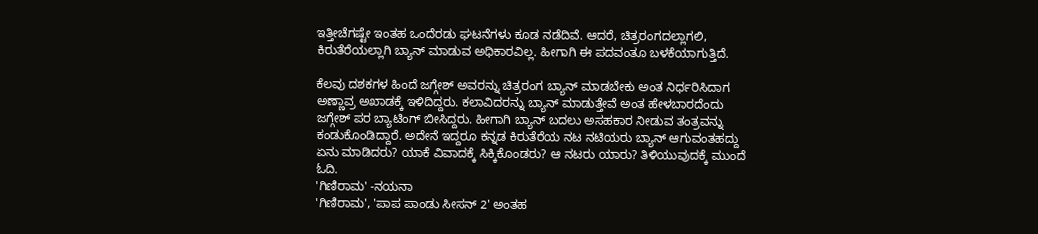ಇತ್ತೀಚೆಗಷ್ಟೇ ಇಂತಹ ಒಂದೆರಡು ಘಟನೆಗಳು ಕೂಡ ನಡೆದಿವೆ. ಆದರೆ, ಚಿತ್ರರಂಗದಲ್ಲಾಗಲಿ, ಕಿರುತೆರೆಯಲ್ಲಾಗಿ ಬ್ಯಾನ್ ಮಾಡುವ ಅಧಿಕಾರವಿಲ್ಲ. ಹೀಗಾಗಿ ಈ ಪದವಂತೂ ಬಳಕೆಯಾಗುತ್ತಿದೆ.

ಕೆಲವು ದಶಕಗಳ ಹಿಂದೆ ಜಗ್ಗೇಶ್ ಅವರನ್ನು ಚಿತ್ರರಂಗ ಬ್ಯಾನ್ ಮಾಡಬೇಕು ಅಂತ ನಿರ್ಧರಿಸಿದಾಗ ಅಣ್ಣಾವ್ರ ಅಖಾಡಕ್ಕೆ ಇಳಿದಿದ್ದರು. ಕಲಾವಿದರನ್ನು ಬ್ಯಾನ್ ಮಾಡುತ್ತೇವೆ ಅಂತ ಹೇಳಬಾರದೆಂದು ಜಗ್ಗೇಶ್ ಪರ ಬ್ಯಾಟಿಂಗ್ ಬೀಸಿದ್ದರು. ಹೀಗಾಗಿ ಬ್ಯಾನ್ ಬದಲು ಅಸಹಕಾರ ನೀಡುವ ತಂತ್ರವನ್ನು ಕಂಡುಕೊಂಡಿದ್ದಾರೆ. ಅದೇನೆ ಇದ್ದರೂ ಕನ್ನಡ ಕಿರುತೆರೆಯ ನಟ ನಟಿಯರು ಬ್ಯಾನ್ ಆಗುವಂತಹದ್ದು ಏನು ಮಾಡಿದರು? ಯಾಕೆ ವಿವಾದಕ್ಕೆ ಸಿಕ್ಕಿಕೊಂಡರು? ಆ ನಟರು ಯಾರು? ತಿಳಿಯುವುದಕ್ಕೆ ಮುಂದೆ ಓದಿ.
'ಗಿಣಿರಾಮ' -ನಯನಾ
'ಗಿಣಿರಾಮ', 'ಪಾಪ ಪಾಂಡು ಸೀಸನ್ 2' ಅಂತಹ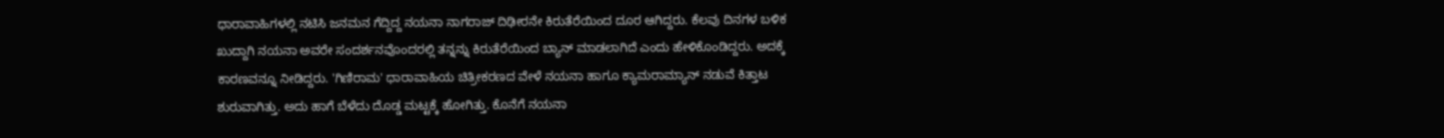ಧಾರಾವಾಹಿಗಳಲ್ಲಿ ನಟಿಸಿ ಜನಮನ ಗೆದ್ದಿದ್ದ ನಯನಾ ನಾಗರಾಜ್ ದಿಢೀರನೇ ಕಿರುತೆರೆಯಿಂದ ದೂರ ಆಗಿದ್ದರು. ಕೆಲವು ದಿನಗಳ ಬಳಿಕ ಖುದ್ದಾಗಿ ನಯನಾ ಅವರೇ ಸಂದರ್ಶನವೊಂದರಲ್ಲಿ ತನ್ನನ್ನು ಕಿರುತೆರೆಯಿಂದ ಬ್ಯಾನ್ ಮಾಡಲಾಗಿದೆ ಎಂದು ಹೇಳಿಕೊಂಡಿದ್ದರು. ಅದಕ್ಕೆ ಕಾರಣವನ್ನೂ ನೀಡಿದ್ದರು. 'ಗಿಣಿರಾಮ' ಧಾರಾವಾಹಿಯ ಚಿತ್ರೀಕರಣದ ವೇಳೆ ನಯನಾ ಹಾಗೂ ಕ್ಯಾಮರಾಮ್ಯಾನ್ ನಡುವೆ ಕಿತ್ತಾಟ ಶುರುವಾಗಿತ್ತು. ಅದು ಹಾಗೆ ಬೆಳೆದು ದೊಡ್ಡ ಮಟ್ಟಕ್ಕೆ ಹೋಗಿತ್ತು. ಕೊನೆಗೆ ನಯನಾ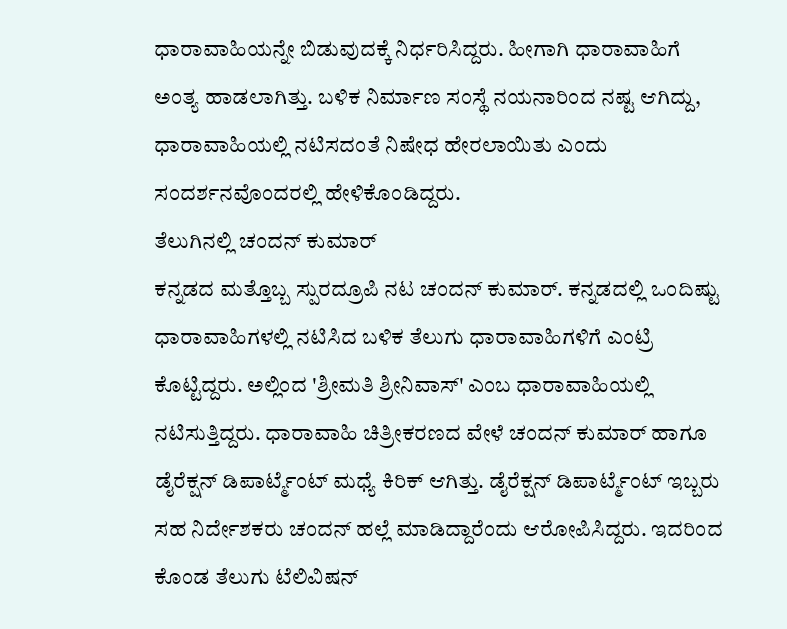ಧಾರಾವಾಹಿಯನ್ನೇ ಬಿಡುವುದಕ್ಕೆ ನಿರ್ಧರಿಸಿದ್ದರು. ಹೀಗಾಗಿ ಧಾರಾವಾಹಿಗೆ ಅಂತ್ಯ ಹಾಡಲಾಗಿತ್ತು. ಬಳಿಕ ನಿರ್ಮಾಣ ಸಂಸ್ಥೆ ನಯನಾರಿಂದ ನಷ್ಟ ಆಗಿದ್ದು, ಧಾರಾವಾಹಿಯಲ್ಲಿ ನಟಿಸದಂತೆ ನಿಷೇಧ ಹೇರಲಾಯಿತು ಎಂದು ಸಂದರ್ಶನವೊಂದರಲ್ಲಿ ಹೇಳಿಕೊಂಡಿದ್ದರು.
ತೆಲುಗಿನಲ್ಲಿ ಚಂದನ್ ಕುಮಾರ್
ಕನ್ನಡದ ಮತ್ತೊಬ್ಬ ಸ್ಪುರದ್ರೂಪಿ ನಟ ಚಂದನ್ ಕುಮಾರ್. ಕನ್ನಡದಲ್ಲಿ ಒಂದಿಷ್ಟು ಧಾರಾವಾಹಿಗಳಲ್ಲಿ ನಟಿಸಿದ ಬಳಿಕ ತೆಲುಗು ಧಾರಾವಾಹಿಗಳಿಗೆ ಎಂಟ್ರಿ ಕೊಟ್ಟಿದ್ದರು. ಅಲ್ಲಿಂದ 'ಶ್ರೀಮತಿ ಶ್ರೀನಿವಾಸ್' ಎಂಬ ಧಾರಾವಾಹಿಯಲ್ಲಿ ನಟಿಸುತ್ತಿದ್ದರು. ಧಾರಾವಾಹಿ ಚಿತ್ರೀಕರಣದ ವೇಳೆ ಚಂದನ್ ಕುಮಾರ್ ಹಾಗೂ ಡೈರೆಕ್ಷನ್ ಡಿಪಾರ್ಟ್ಮೆಂಟ್ ಮಧ್ಯೆ ಕಿರಿಕ್ ಆಗಿತ್ತು. ಡೈರೆಕ್ಷನ್ ಡಿಪಾರ್ಟ್ಮೆಂಟ್ ಇಬ್ಬರು ಸಹ ನಿರ್ದೇಶಕರು ಚಂದನ್ ಹಲ್ಲೆ ಮಾಡಿದ್ದಾರೆಂದು ಆರೋಪಿಸಿದ್ದರು. ಇದರಿಂದ ಕೊಂಡ ತೆಲುಗು ಟೆಲಿವಿಷನ್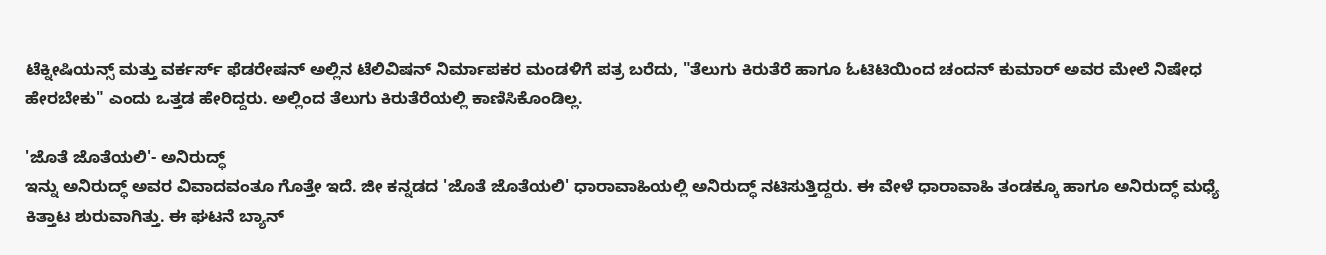ಟೆಕ್ನೀಷಿಯನ್ಸ್ ಮತ್ತು ವರ್ಕರ್ಸ್ ಫೆಡರೇಷನ್ ಅಲ್ಲಿನ ಟೆಲಿವಿಷನ್ ನಿರ್ಮಾಪಕರ ಮಂಡಳಿಗೆ ಪತ್ರ ಬರೆದು, "ತೆಲುಗು ಕಿರುತೆರೆ ಹಾಗೂ ಓಟಿಟಿಯಿಂದ ಚಂದನ್ ಕುಮಾರ್ ಅವರ ಮೇಲೆ ನಿಷೇಧ ಹೇರಬೇಕು" ಎಂದು ಒತ್ತಡ ಹೇರಿದ್ದರು. ಅಲ್ಲಿಂದ ತೆಲುಗು ಕಿರುತೆರೆಯಲ್ಲಿ ಕಾಣಿಸಿಕೊಂಡಿಲ್ಲ.

'ಜೊತೆ ಜೊತೆಯಲಿ'- ಅನಿರುದ್ಧ್
ಇನ್ನು ಅನಿರುದ್ಧ್ ಅವರ ವಿವಾದವಂತೂ ಗೊತ್ತೇ ಇದೆ. ಜೀ ಕನ್ನಡದ 'ಜೊತೆ ಜೊತೆಯಲಿ' ಧಾರಾವಾಹಿಯಲ್ಲಿ ಅನಿರುದ್ಧ್ ನಟಿಸುತ್ತಿದ್ದರು. ಈ ವೇಳೆ ಧಾರಾವಾಹಿ ತಂಡಕ್ಕೂ ಹಾಗೂ ಅನಿರುದ್ಧ್ ಮಧ್ಯೆ ಕಿತ್ತಾಟ ಶುರುವಾಗಿತ್ತು. ಈ ಘಟನೆ ಬ್ಯಾನ್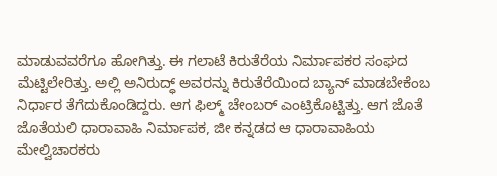ಮಾಡುವವರೆಗೂ ಹೋಗಿತ್ತು. ಈ ಗಲಾಟೆ ಕಿರುತೆರೆಯ ನಿರ್ಮಾಪಕರ ಸಂಘದ ಮೆಟ್ಟಿಲೇರಿತ್ತು. ಅಲ್ಲಿ ಅನಿರುದ್ಧ್ ಅವರನ್ನು ಕಿರುತೆರೆಯಿಂದ ಬ್ಯಾನ್ ಮಾಡಬೇಕೆಂಬ ನಿರ್ಧಾರ ತೆಗೆದುಕೊಂಡಿದ್ದರು. ಆಗ ಫಿಲ್ಮ್ ಚೇಂಬರ್ ಎಂಟ್ರಿಕೊಟ್ಟಿತ್ತು. ಆಗ ಜೊತೆ ಜೊತೆಯಲಿ ಧಾರಾವಾಹಿ ನಿರ್ಮಾಪಕ, ಜೀ ಕನ್ನಡದ ಆ ಧಾರಾವಾಹಿಯ ಮೇಲ್ವಿಚಾರಕರು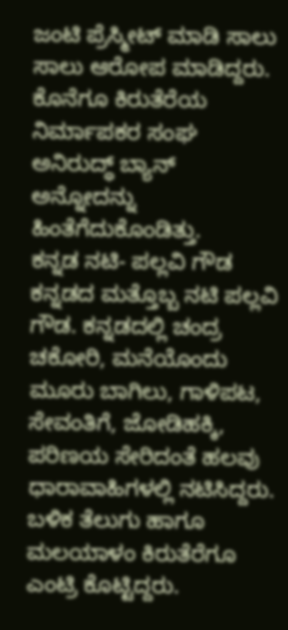ಜಂಟಿ ಪ್ರೆಸ್ಮೀಟ್ ಮಾಡಿ ಸಾಲು ಸಾಲು ಆರೋಪ ಮಾಡಿದ್ದರು. ಕೊನೆಗೂ ಕಿರುತೆರೆಯ ನಿರ್ಮಾಪಕರ ಸಂಘ ಅನಿರುದ್ಧ್ ಬ್ಯಾನ್ ಅನ್ನೋದನ್ನು ಹಿಂತೆಗೆದುಕೊಂಡಿತ್ತು.
ಕನ್ನಡ ನಟಿ- ಪಲ್ಲವಿ ಗೌಡ
ಕನ್ನಡದ ಮತ್ತೊಬ್ಬ ನಟಿ ಪಲ್ಲವಿ ಗೌಡ. ಕನ್ನಡದಲ್ಲಿ ಚಂದ್ರ ಚಕೋರಿ, ಮನೆಯೊಂದು ಮೂರು ಬಾಗಿಲು, ಗಾಳಿಪಟ, ಸೇವಂತಿಗೆ, ಜೋಡಿಹಕ್ಕಿ, ಪರಿಣಯ ಸೇರಿದಂತೆ ಹಲವು ಧಾರಾವಾಹಿಗಳಲ್ಲಿ ನಟಿಸಿದ್ದರು. ಬಳಿಕ ತೆಲುಗು ಹಾಗೂ ಮಲಯಾಳಂ ಕಿರುತೆರೆಗೂ ಎಂಟ್ರಿ ಕೊಟ್ಟಿದ್ದರು.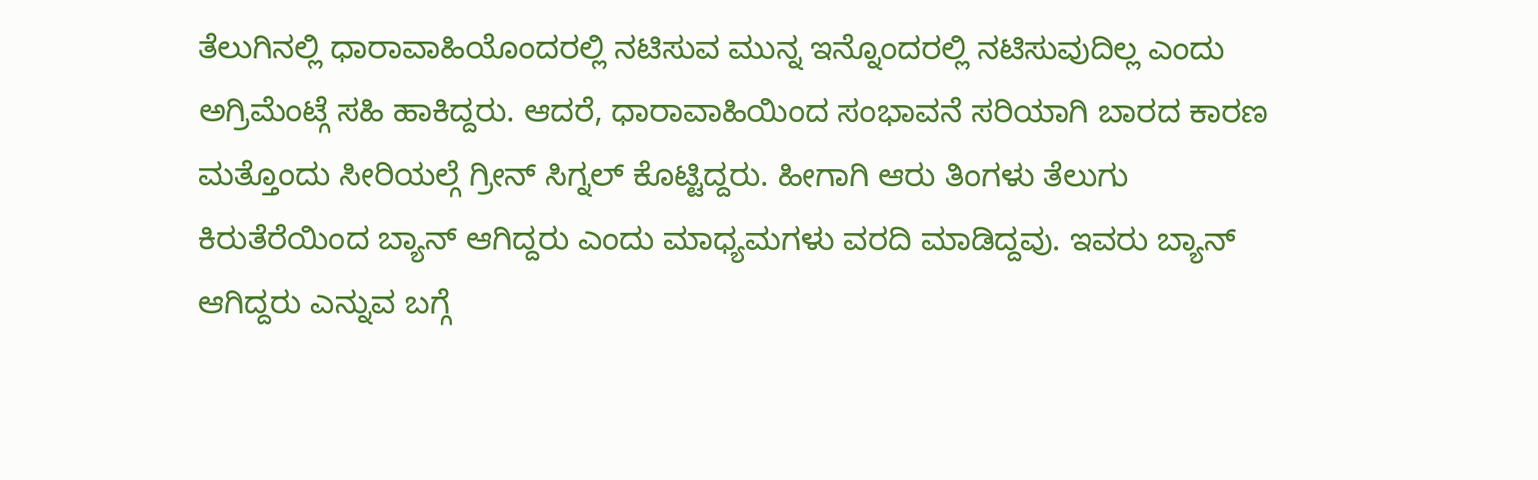ತೆಲುಗಿನಲ್ಲಿ ಧಾರಾವಾಹಿಯೊಂದರಲ್ಲಿ ನಟಿಸುವ ಮುನ್ನ ಇನ್ನೊಂದರಲ್ಲಿ ನಟಿಸುವುದಿಲ್ಲ ಎಂದು ಅಗ್ರಿಮೆಂಟ್ಗೆ ಸಹಿ ಹಾಕಿದ್ದರು. ಆದರೆ, ಧಾರಾವಾಹಿಯಿಂದ ಸಂಭಾವನೆ ಸರಿಯಾಗಿ ಬಾರದ ಕಾರಣ ಮತ್ತೊಂದು ಸೀರಿಯಲ್ಗೆ ಗ್ರೀನ್ ಸಿಗ್ನಲ್ ಕೊಟ್ಟಿದ್ದರು. ಹೀಗಾಗಿ ಆರು ತಿಂಗಳು ತೆಲುಗು ಕಿರುತೆರೆಯಿಂದ ಬ್ಯಾನ್ ಆಗಿದ್ದರು ಎಂದು ಮಾಧ್ಯಮಗಳು ವರದಿ ಮಾಡಿದ್ದವು. ಇವರು ಬ್ಯಾನ್ ಆಗಿದ್ದರು ಎನ್ನುವ ಬಗ್ಗೆ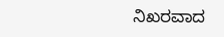ನಿಖರವಾದ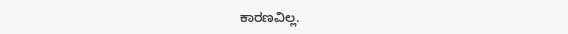ಕಾರಣವಿಲ್ಲ.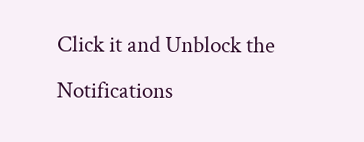Click it and Unblock the Notifications